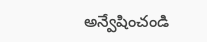అన్వేషించండి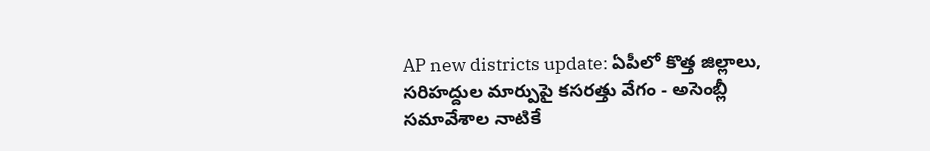AP new districts update: ఏపీలో కొత్త జిల్లాలు, సరిహద్దుల మార్పుపై కసరత్తు వేగం - అసెంబ్లీ సమావేశాల నాటికే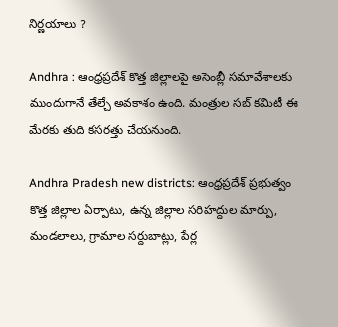నిర్ణయాలు ?

Andhra : ఆంధ్రప్రదేశ్ కొత్త జిల్లాలపై అసెంబ్లీ సమావేశాలకు ముందుగానే తేల్చే అవకాశం ఉంది. మంత్రుల సబ్ కమిటీ ఈ మేరకు తుది కసరత్తు చేయనుంది.

Andhra Pradesh new districts: ఆంధ్రప్రదేశ్ ప్రభుత్వం కొత్త జిల్లాల ఏర్పాటు, ఉన్న జిల్లాల సరిహద్దుల మార్పు, మండలాలు, గ్రామాల సర్దుబాట్లు, పేర్ల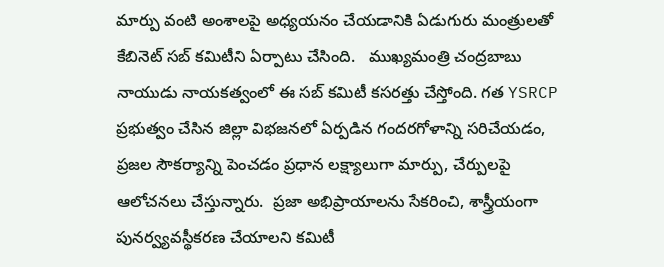మార్పు వంటి అంశాలపై అధ్యయనం చేయడానికి ఏడుగురు మంత్రులతో కేబినెట్ సబ్ కమిటీని ఏర్పాటు చేసింది.   ముఖ్యమంత్రి చంద్రబాబు నాయుడు నాయకత్వంలో ఈ సబ్ కమిటీ కసరత్తు చేస్తోంది. గత YSRCP ప్రభుత్వం చేసిన జిల్లా విభజనలో ఏర్పడిన గందరగోళాన్ని సరిచేయడం, ప్రజల సౌకర్యాన్ని పెంచడం ప్రధాన లక్ష్యాలుగా మార్పు, చేర్పులపై ఆలోచనలు చేస్తున్నారు.  ప్రజా అభిప్రాయాలను సేకరించి, శాస్త్రీయంగా పునర్వ్యవస్థీకరణ చేయాలని కమిటీ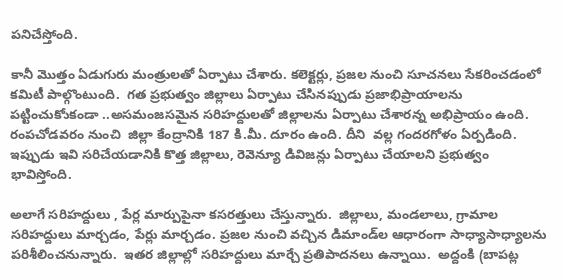పనిచేస్తోంది.

కానీ మొత్తం ఏడుగురు మంత్రులతో ఏర్పాటు చేశారు. కలెక్టర్లు, ప్రజల నుంచి సూచనలు సేకరించడంలో కమిటీ పాల్గొంటుంది.  గత ప్రభుత్వం జిల్లాలు ఏర్పాటు చేసినప్పుడు ప్రజాభిప్రాయాలను పట్టించుకోుకండా ..అసమంజసమైన సరిహద్దులతో జిల్లాలను ఏర్పాటు చేశారన్న అభిప్రాయం ఉంది.  రంపచోడవరం నుంచి  జిల్లా కేంద్రానికి 187 కి.మీ. దూరం ఉంది. దీని  వల్ల గందరగోళం ఏర్పడింది. ఇప్పుడు ఇవి సరిచేయడానికి కొత్త జిల్లాలు, రెవెన్యూ డివిజన్లు ఏర్పాటు చేయాలని ప్రభుత్వం భావిస్తోంది.

అలాగే సరిహద్దులు , పేర్ల మార్పుపైనా కసరత్తులు చేస్తున్నారు.  జిల్లాలు, మండలాలు, గ్రామాల సరిహద్దులు మార్చడం, పేర్లు మార్చడం. ప్రజల నుంచి వచ్చిన డిమాండ్‌ల ఆధారంగా సాధ్యాసాధ్యాలను పరిశీలించనున్నారు.  ఇతర జిల్లాల్లో సరిహద్దులు మార్చే ప్రతిపాదనలు ఉన్నాయి.  అద్దంకి (బాపట్ల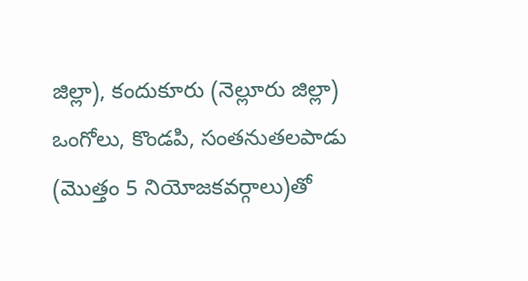జిల్లా), కందుకూరు (నెల్లూరు జిల్లా) ఒంగోలు, కొండపి, సంతనుతలపాడు (మొత్తం 5 నియోజకవర్గాలు)తో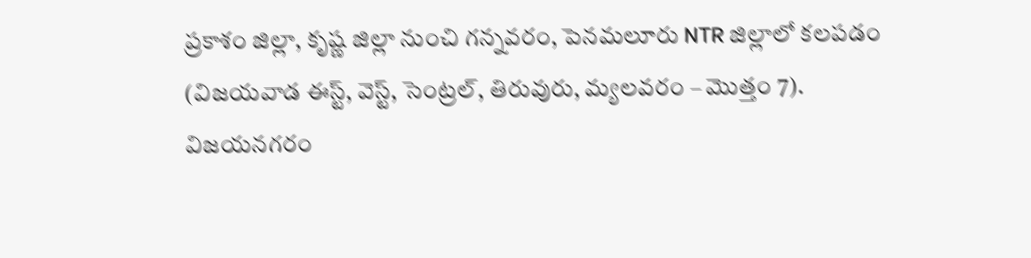ప్రకాశం జిల్లా, కృష్ణ జిల్లా నుంచి గన్నవరం, పెనమలూరు NTR జిల్లాలో కలపడం (విజయవాడ ఈస్ట్, వెస్ట్, సెంట్రల్, తిరువురు, మ్యలవరం – మొత్తం 7). విజయనగరం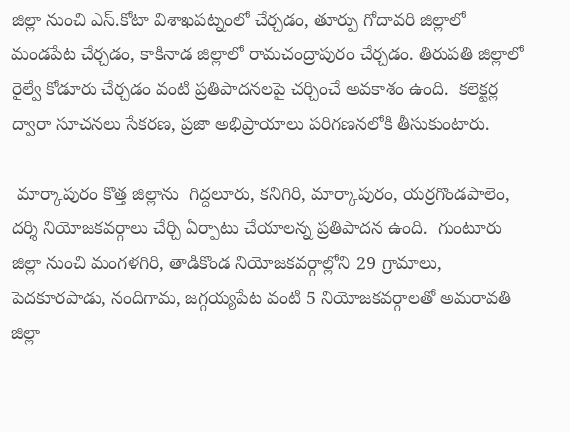జిల్లా నుంచి ఎస్.కోటా విశాఖపట్నంలో చేర్చడం, తూర్పు గోదావరి జిల్లాలో మండపేట చేర్చడం, కాకినాడ జిల్లాలో రామచంద్రాపురం చేర్చడం. తిరుపతి జిల్లాలో రైల్వే కోడూరు చేర్చడం వంటి ప్రతిపాదనలపై చర్చించే అవకాశం ఉంది.  కలెక్టర్ల ద్వారా సూచనలు సేకరణ, ప్రజా అభిప్రాయాలు పరిగణనలోకి తీసుకుంటారు.

 మార్కాపురం కొత్త జిల్లాను  గిద్దలూరు, కనిగిరి, మార్కాపురం, యర్రగొండపాలెం, దర్శి నియోజకవర్గాలు చేర్చి ఏర్పాటు చేయాలన్న ప్రతిపాదన ఉంది.  గుంటూరు జిల్లా నుంచి మంగళగిరి, తాడికొండ నియోజకవర్గాల్లోని 29 గ్రామాలు, పెదకూరపాడు, నందిగామ, జగ్గయ్యపేట వంటి 5 నియోజకవర్గాలతో అమరావతి జిల్లా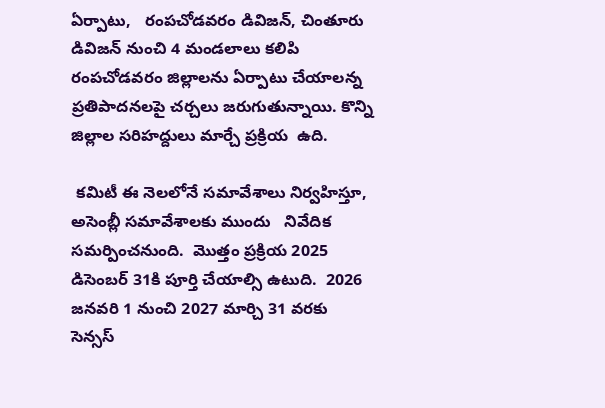ఏర్పాటు,   రంపచోడవరం డివిజన్, చింతూరు డివిజన్ నుంచి 4 మండలాలు కలిపి రంపచోడవరం జిల్లాలను ఏర్పాటు చేయాలన్న ప్రతిపాదనలపై చర్చలు జరుగుతున్నాయి. కొన్ని జిల్లాల సరిహద్దులు మార్చే ప్రక్రియ  ఉది.

 కమిటీ ఈ నెలలోనే సమావేశాలు నిర్వహిస్తూ, అసెంబ్లీ సమావేశాలకు ముందు   నివేదిక సమర్పించనుంది.  మొత్తం ప్రక్రియ 2025 డిసెంబర్ 31కి పూర్తి చేయాల్సి ఉటుది.  2026 జనవరి 1 నుంచి 2027 మార్చి 31 వరకు సెన్సస్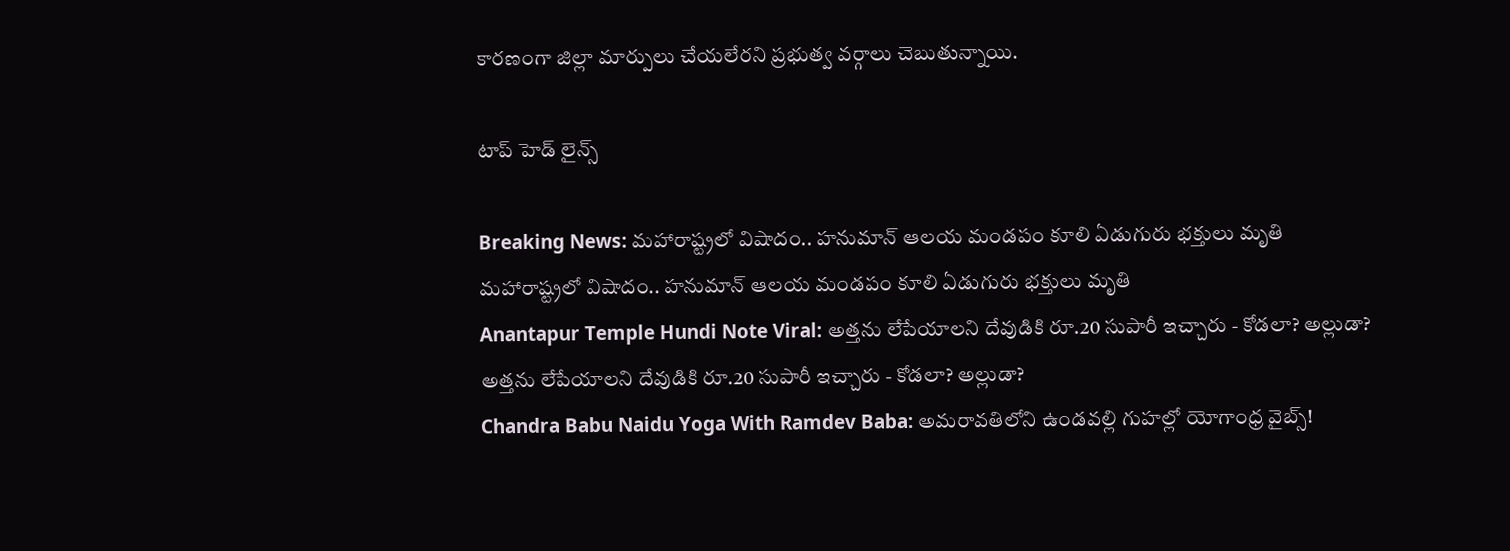కారణంగా జిల్లా మార్పులు చేయలేరని ప్రభుత్వ వర్గాలు చెబుతున్నాయి.

టాప్ హెడ్ లైన్స్

Breaking News: మహారాష్ట్రలో విషాదం.. హనుమాన్ ఆలయ మండపం కూలి ఏడుగురు భక్తులు మృతి
మహారాష్ట్రలో విషాదం.. హనుమాన్ ఆలయ మండపం కూలి ఏడుగురు భక్తులు మృతి
Anantapur Temple Hundi Note Viral: అత్తను లేపేయాలని దేవుడికి రూ.20 సుపారీ ఇచ్చారు - కోడలా? అల్లుడా?
అత్తను లేపేయాలని దేవుడికి రూ.20 సుపారీ ఇచ్చారు - కోడలా? అల్లుడా?
Chandra Babu Naidu Yoga With Ramdev Baba: అమరావతిలోని ఉండవల్లి గుహల్లో యోగాంధ్ర వైబ్స్!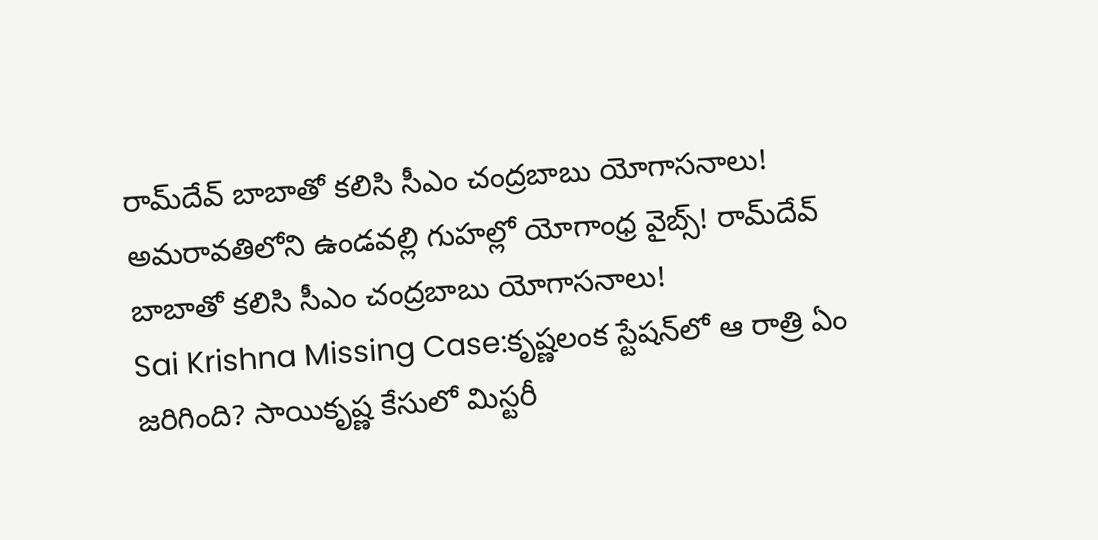రామ్‌దేవ్ బాబాతో కలిసి సీఎం చంద్రబాబు యోగాసనాలు!
అమరావతిలోని ఉండవల్లి గుహల్లో యోగాంధ్ర వైబ్స్! రామ్‌దేవ్ బాబాతో కలిసి సీఎం చంద్రబాబు యోగాసనాలు!
Sai Krishna Missing Case:కృష్ణలంక స్టేషన్‌లో ఆ రాత్రి ఏం జరిగింది? సాయికృష్ణ కేసులో మిస్టరీ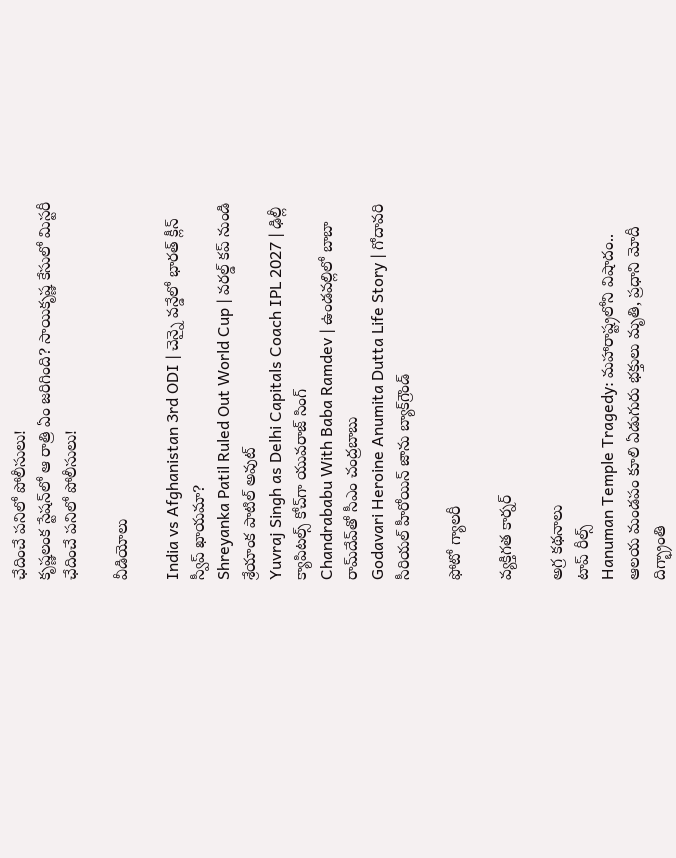ఛేదించే పనిలో పోలీసులు!
కృష్ణలంక స్టేషన్‌లో ఆ రాత్రి ఏం జరిగింది? సాయికృష్ణ కేసులో మిస్టరీ ఛేదించే పనిలో పోలీసులు!

వీడియోలు

India vs Afghanistan 3rd ODI | చెన్నై వన్డేలో భారత్ క్లీన్ స్వీప్ ఖాయమా?
Shreyanka Patil Ruled Out World Cup | వరల్డ్ కప్ నుండి శ్రేయాంక పాటిల్ అవుట్
Yuvraj Singh as Delhi Capitals Coach IPL 2027 | ఢిల్లీ క్యాపిటల్స్ కోచ్‌గా యువరాజ్ సింగ్
Chandrababu With Baba Ramdev | ఉండవల్లిలో బాబా రామ్‌దేవ్‌తో సీఎం చంద్రబాబు
Godavari Heroine Anumita Dutta Life Story | గోదావరి సీరియల్ హీరోయిన్ జాను బ్యాక్‌గ్రౌండ్

ఫోటో గ్యాలరీ

వ్యక్తిగత కార్నర్

అగ్ర కథనాలు
టాప్ రీల్స్
Hanuman Temple Tragedy: మహారాష్ట్రలోని విషాదం.. ఆలయ మండపం కూలి ఏడుగురు భక్తులు మృతి, ప్రధాని మోదీ దిగ్భ్రాంతి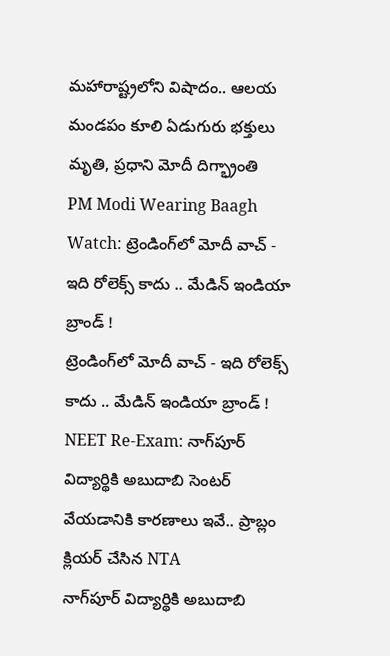మహారాష్ట్రలోని విషాదం.. ఆలయ మండపం కూలి ఏడుగురు భక్తులు మృతి, ప్రధాని మోదీ దిగ్భ్రాంతి
PM Modi Wearing Baagh Watch: ట్రెండింగ్‌లో మోదీ వాచ్ - ఇది రోలెక్స్ కాదు .. మేడిన్ ఇండియా బ్రాండ్ !
ట్రెండింగ్‌లో మోదీ వాచ్ - ఇది రోలెక్స్ కాదు .. మేడిన్ ఇండియా బ్రాండ్ !
NEET Re-Exam: నాగ్‌పూర్ విద్యార్థికి అబుదాబి సెంటర్ వేయడానికి కారణాలు ఇవే.. ప్రాబ్లం క్లియర్ చేసిన NTA
నాగ్‌పూర్ విద్యార్థికి అబుదాబి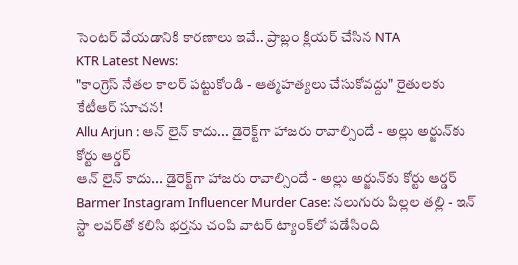సెంటర్ వేయడానికి కారణాలు ఇవే.. ప్రాబ్లం క్లియర్ చేసిన NTA
KTR Latest News:
"కాంగ్రెస్ నేతల కాలర్ పట్టుకోండి - ఆత్మహత్యలు చేసుకోవద్దు" రైతులకు కేటీఆర్ సూచన!
Allu Arjun : ఆన్ లైన్ కాదు... డైరెక్ట్‌గా హాజరు రావాల్సిందే - అల్లు అర్జున్‌కు కోర్టు ఆర్డర్
ఆన్ లైన్ కాదు... డైరెక్ట్‌గా హాజరు రావాల్సిందే - అల్లు అర్జున్‌కు కోర్టు ఆర్డర్
Barmer Instagram Influencer Murder Case: నలుగురు పిల్లల తల్లి - ఇన్ స్టా లవర్‌తో కలిసి భర్తను చంపి వాటర్ ట్యాంక్‌లో పడేసింది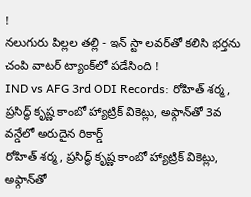!
నలుగురు పిల్లల తల్లి - ఇన్ స్టా లవర్‌తో కలిసి భర్తను చంపి వాటర్ ట్యాంక్‌లో పడేసింది !
IND vs AFG 3rd ODI Records: రోహిత్ శర్మ, ప్రసిద్ధ్ కృష్ణ కాంబో హ్యాట్రిక్ వికెట్లు, అఫ్గాన్‌తో 3వ వన్డేలో అరుదైన రికార్డ్
రోహిత్ శర్మ, ప్రసిద్ధ్ కృష్ణ కాంబో హ్యాట్రిక్ వికెట్లు, అఫ్గాన్‌తో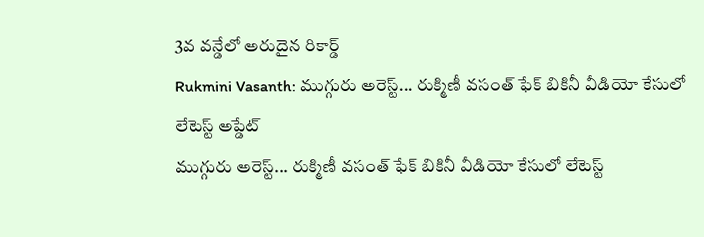3వ వన్డేలో అరుదైన రికార్డ్
Rukmini Vasanth: ముగ్గురు అరెస్ట్... రుక్మిణీ వసంత్ ఫేక్ బికినీ వీడియో కేసులో లేటెస్ట్ అప్డేట్
ముగ్గురు అరెస్ట్... రుక్మిణీ వసంత్ ఫేక్ బికినీ వీడియో కేసులో లేటెస్ట్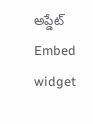అప్డేట్
Embed widget